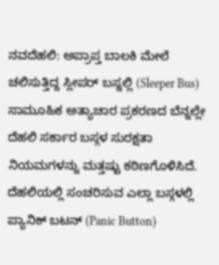ನವದೆಹಲಿ: ಅಪ್ರಾಪ್ತ ಬಾಲಕಿ ಮೇಲೆ ಚಲಿಸುತ್ತಿದ್ದ ಸ್ಲೀಪರ್ ಬಸ್ನಲ್ಲಿ (Sleeper Bus) ಸಾಮೂಹಿಕ ಅತ್ಯಾಚಾರ ಪ್ರಕರಣದ ಬೆನ್ನಲ್ಲೇ ದೆಹಲಿ ಸರ್ಕಾರ ಬಸ್ಗಳ ಸುರಕ್ಷತಾ ನಿಯಮಗಳನ್ನು ಮತ್ತಷ್ಟು ಕಠಿಣಗೊಳಿಸಿದೆ. ದೆಹಲಿಯಲ್ಲಿ ಸಂಚರಿಸುವ ಎಲ್ಲಾ ಬಸ್ಗಳಲ್ಲಿ ಪ್ಯಾನಿಕ್ ಬಟನ್ (Panic Button)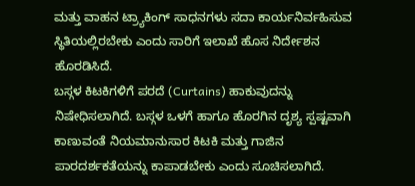ಮತ್ತು ವಾಹನ ಟ್ರ್ಯಾಕಿಂಗ್ ಸಾಧನಗಳು ಸದಾ ಕಾರ್ಯನಿರ್ವಹಿಸುವ ಸ್ಥಿತಿಯಲ್ಲಿರಬೇಕು ಎಂದು ಸಾರಿಗೆ ಇಲಾಖೆ ಹೊಸ ನಿರ್ದೇಶನ ಹೊರಡಿಸಿದೆ.
ಬಸ್ಗಳ ಕಿಟಕಿಗಳಿಗೆ ಪರದೆ (Curtains) ಹಾಕುವುದನ್ನು ನಿಷೇಧಿಸಲಾಗಿದೆ. ಬಸ್ಗಳ ಒಳಗೆ ಹಾಗೂ ಹೊರಗಿನ ದೃಶ್ಯ ಸ್ಪಷ್ಟವಾಗಿ ಕಾಣುವಂತೆ ನಿಯಮಾನುಸಾರ ಕಿಟಕಿ ಮತ್ತು ಗಾಜಿನ ಪಾರದರ್ಶಕತೆಯನ್ನು ಕಾಪಾಡಬೇಕು ಎಂದು ಸೂಚಿಸಲಾಗಿದೆ.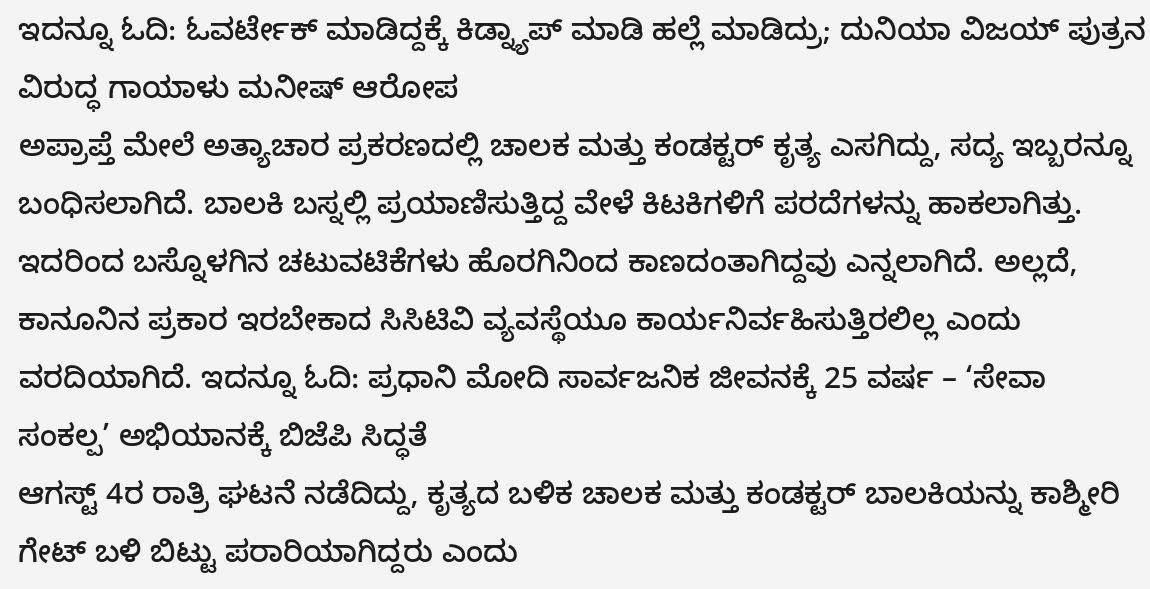ಇದನ್ನೂ ಓದಿ: ಓವರ್ಟೇಕ್ ಮಾಡಿದ್ದಕ್ಕೆ ಕಿಡ್ನ್ಯಾಪ್ ಮಾಡಿ ಹಲ್ಲೆ ಮಾಡಿದ್ರು; ದುನಿಯಾ ವಿಜಯ್ ಪುತ್ರನ ವಿರುದ್ಧ ಗಾಯಾಳು ಮನೀಷ್ ಆರೋಪ
ಅಪ್ರಾಪ್ತೆ ಮೇಲೆ ಅತ್ಯಾಚಾರ ಪ್ರಕರಣದಲ್ಲಿ ಚಾಲಕ ಮತ್ತು ಕಂಡಕ್ಟರ್ ಕೃತ್ಯ ಎಸಗಿದ್ದು, ಸದ್ಯ ಇಬ್ಬರನ್ನೂ ಬಂಧಿಸಲಾಗಿದೆ. ಬಾಲಕಿ ಬಸ್ನಲ್ಲಿ ಪ್ರಯಾಣಿಸುತ್ತಿದ್ದ ವೇಳೆ ಕಿಟಕಿಗಳಿಗೆ ಪರದೆಗಳನ್ನು ಹಾಕಲಾಗಿತ್ತು. ಇದರಿಂದ ಬಸ್ನೊಳಗಿನ ಚಟುವಟಿಕೆಗಳು ಹೊರಗಿನಿಂದ ಕಾಣದಂತಾಗಿದ್ದವು ಎನ್ನಲಾಗಿದೆ. ಅಲ್ಲದೆ, ಕಾನೂನಿನ ಪ್ರಕಾರ ಇರಬೇಕಾದ ಸಿಸಿಟಿವಿ ವ್ಯವಸ್ಥೆಯೂ ಕಾರ್ಯನಿರ್ವಹಿಸುತ್ತಿರಲಿಲ್ಲ ಎಂದು ವರದಿಯಾಗಿದೆ. ಇದನ್ನೂ ಓದಿ: ಪ್ರಧಾನಿ ಮೋದಿ ಸಾರ್ವಜನಿಕ ಜೀವನಕ್ಕೆ 25 ವರ್ಷ – ‘ಸೇವಾ ಸಂಕಲ್ಪ’ ಅಭಿಯಾನಕ್ಕೆ ಬಿಜೆಪಿ ಸಿದ್ಧತೆ
ಆಗಸ್ಟ್ 4ರ ರಾತ್ರಿ ಘಟನೆ ನಡೆದಿದ್ದು, ಕೃತ್ಯದ ಬಳಿಕ ಚಾಲಕ ಮತ್ತು ಕಂಡಕ್ಟರ್ ಬಾಲಕಿಯನ್ನು ಕಾಶ್ಮೀರಿ ಗೇಟ್ ಬಳಿ ಬಿಟ್ಟು ಪರಾರಿಯಾಗಿದ್ದರು ಎಂದು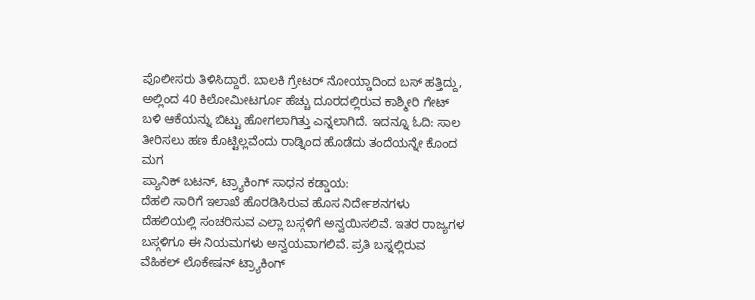ಪೊಲೀಸರು ತಿಳಿಸಿದ್ದಾರೆ. ಬಾಲಕಿ ಗ್ರೇಟರ್ ನೋಯ್ಡಾದಿಂದ ಬಸ್ ಹತ್ತಿದ್ದು, ಅಲ್ಲಿಂದ 40 ಕಿಲೋಮೀಟರ್ಗೂ ಹೆಚ್ಚು ದೂರದಲ್ಲಿರುವ ಕಾಶ್ಮೀರಿ ಗೇಟ್ ಬಳಿ ಆಕೆಯನ್ನು ಬಿಟ್ಟು ಹೋಗಲಾಗಿತ್ತು ಎನ್ನಲಾಗಿದೆ. ಇದನ್ನೂ ಓದಿ: ಸಾಲ ತೀರಿಸಲು ಹಣ ಕೊಟ್ಟಿಲ್ಲವೆಂದು ರಾಡ್ನಿಂದ ಹೊಡೆದು ತಂದೆಯನ್ನೇ ಕೊಂದ ಮಗ
ಪ್ಯಾನಿಕ್ ಬಟನ್, ಟ್ರ್ಯಾಕಿಂಗ್ ಸಾಧನ ಕಡ್ಡಾಯ:
ದೆಹಲಿ ಸಾರಿಗೆ ಇಲಾಖೆ ಹೊರಡಿಸಿರುವ ಹೊಸ ನಿರ್ದೇಶನಗಳು ದೆಹಲಿಯಲ್ಲಿ ಸಂಚರಿಸುವ ಎಲ್ಲಾ ಬಸ್ಗಳಿಗೆ ಅನ್ವಯಿಸಲಿವೆ. ಇತರ ರಾಜ್ಯಗಳ ಬಸ್ಗಳಿಗೂ ಈ ನಿಯಮಗಳು ಅನ್ವಯವಾಗಲಿವೆ. ಪ್ರತಿ ಬಸ್ನಲ್ಲಿರುವ ವೆಹಿಕಲ್ ಲೊಕೇಷನ್ ಟ್ರ್ಯಾಕಿಂಗ್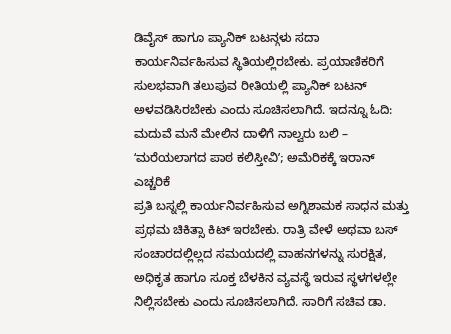ಡಿವೈಸ್ ಹಾಗೂ ಪ್ಯಾನಿಕ್ ಬಟನ್ಗಳು ಸದಾ ಕಾರ್ಯನಿರ್ವಹಿಸುವ ಸ್ಥಿತಿಯಲ್ಲಿರಬೇಕು. ಪ್ರಯಾಣಿಕರಿಗೆ ಸುಲಭವಾಗಿ ತಲುಪುವ ರೀತಿಯಲ್ಲಿ ಪ್ಯಾನಿಕ್ ಬಟನ್ ಅಳವಡಿಸಿರಬೇಕು ಎಂದು ಸೂಚಿಸಲಾಗಿದೆ. ಇದನ್ನೂ ಓದಿ: ಮದುವೆ ಮನೆ ಮೇಲಿನ ದಾಳಿಗೆ ನಾಲ್ವರು ಬಲಿ – ʻಮರೆಯಲಾಗದ ಪಾಠ ಕಲಿಸ್ತೀವಿʼ; ಅಮೆರಿಕಕ್ಕೆ ಇರಾನ್ ಎಚ್ಚರಿಕೆ
ಪ್ರತಿ ಬಸ್ನಲ್ಲಿ ಕಾರ್ಯನಿರ್ವಹಿಸುವ ಅಗ್ನಿಶಾಮಕ ಸಾಧನ ಮತ್ತು ಪ್ರಥಮ ಚಿಕಿತ್ಸಾ ಕಿಟ್ ಇರಬೇಕು. ರಾತ್ರಿ ವೇಳೆ ಅಥವಾ ಬಸ್ ಸಂಚಾರದಲ್ಲಿಲ್ಲದ ಸಮಯದಲ್ಲಿ ವಾಹನಗಳನ್ನು ಸುರಕ್ಷಿತ, ಅಧಿಕೃತ ಹಾಗೂ ಸೂಕ್ತ ಬೆಳಕಿನ ವ್ಯವಸ್ಥೆ ಇರುವ ಸ್ಥಳಗಳಲ್ಲೇ ನಿಲ್ಲಿಸಬೇಕು ಎಂದು ಸೂಚಿಸಲಾಗಿದೆ. ಸಾರಿಗೆ ಸಚಿವ ಡಾ.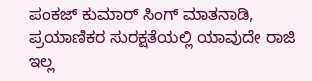ಪಂಕಜ್ ಕುಮಾರ್ ಸಿಂಗ್ ಮಾತನಾಡಿ, ಪ್ರಯಾಣಿಕರ ಸುರಕ್ಷತೆಯಲ್ಲಿ ಯಾವುದೇ ರಾಜಿ ಇಲ್ಲ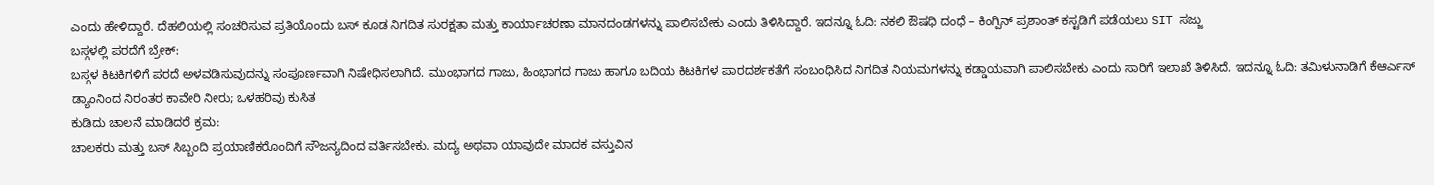ಎಂದು ಹೇಳಿದ್ದಾರೆ. ದೆಹಲಿಯಲ್ಲಿ ಸಂಚರಿಸುವ ಪ್ರತಿಯೊಂದು ಬಸ್ ಕೂಡ ನಿಗದಿತ ಸುರಕ್ಷತಾ ಮತ್ತು ಕಾರ್ಯಾಚರಣಾ ಮಾನದಂಡಗಳನ್ನು ಪಾಲಿಸಬೇಕು ಎಂದು ತಿಳಿಸಿದ್ದಾರೆ. ಇದನ್ನೂ ಓದಿ: ನಕಲಿ ಔಷಧಿ ದಂಧೆ – ಕಿಂಗ್ಪಿನ್ ಪ್ರಶಾಂತ್ ಕಸ್ಟಡಿಗೆ ಪಡೆಯಲು SIT ಸಜ್ಜು
ಬಸ್ಗಳಲ್ಲಿ ಪರದೆಗೆ ಬ್ರೇಕ್:
ಬಸ್ಗಳ ಕಿಟಕಿಗಳಿಗೆ ಪರದೆ ಅಳವಡಿಸುವುದನ್ನು ಸಂಪೂರ್ಣವಾಗಿ ನಿಷೇಧಿಸಲಾಗಿದೆ. ಮುಂಭಾಗದ ಗಾಜು, ಹಿಂಭಾಗದ ಗಾಜು ಹಾಗೂ ಬದಿಯ ಕಿಟಕಿಗಳ ಪಾರದರ್ಶಕತೆಗೆ ಸಂಬಂಧಿಸಿದ ನಿಗದಿತ ನಿಯಮಗಳನ್ನು ಕಡ್ಡಾಯವಾಗಿ ಪಾಲಿಸಬೇಕು ಎಂದು ಸಾರಿಗೆ ಇಲಾಖೆ ತಿಳಿಸಿದೆ. ಇದನ್ನೂ ಓದಿ: ತಮಿಳುನಾಡಿಗೆ ಕೆಆರ್ಎಸ್ ಡ್ಯಾಂನಿಂದ ನಿರಂತರ ಕಾವೇರಿ ನೀರು; ಒಳಹರಿವು ಕುಸಿತ
ಕುಡಿದು ಚಾಲನೆ ಮಾಡಿದರೆ ಕ್ರಮ:
ಚಾಲಕರು ಮತ್ತು ಬಸ್ ಸಿಬ್ಬಂದಿ ಪ್ರಯಾಣಿಕರೊಂದಿಗೆ ಸೌಜನ್ಯದಿಂದ ವರ್ತಿಸಬೇಕು. ಮದ್ಯ ಅಥವಾ ಯಾವುದೇ ಮಾದಕ ವಸ್ತುವಿನ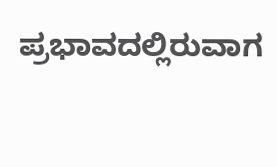ಪ್ರಭಾವದಲ್ಲಿರುವಾಗ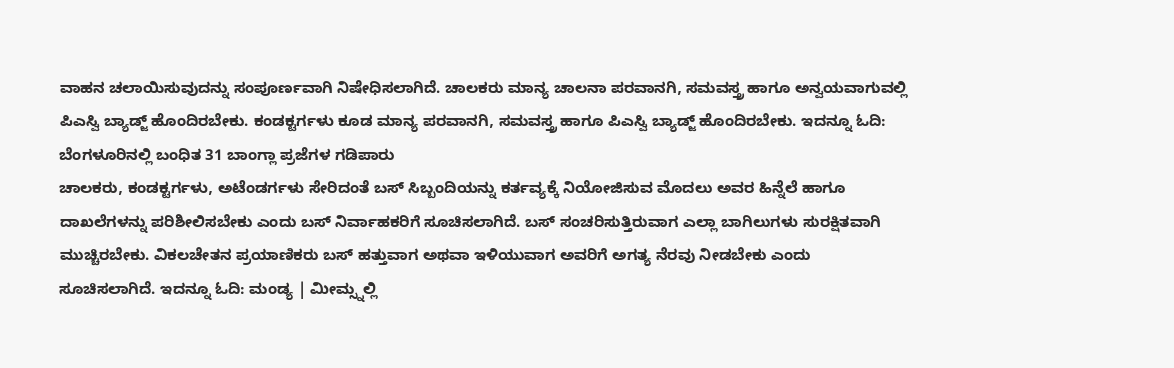ವಾಹನ ಚಲಾಯಿಸುವುದನ್ನು ಸಂಪೂರ್ಣವಾಗಿ ನಿಷೇಧಿಸಲಾಗಿದೆ. ಚಾಲಕರು ಮಾನ್ಯ ಚಾಲನಾ ಪರವಾನಗಿ, ಸಮವಸ್ತ್ರ ಹಾಗೂ ಅನ್ವಯವಾಗುವಲ್ಲಿ ಪಿಎಸ್ವಿ ಬ್ಯಾಡ್ಜ್ ಹೊಂದಿರಬೇಕು. ಕಂಡಕ್ಟರ್ಗಳು ಕೂಡ ಮಾನ್ಯ ಪರವಾನಗಿ, ಸಮವಸ್ತ್ರ ಹಾಗೂ ಪಿಎಸ್ವಿ ಬ್ಯಾಡ್ಜ್ ಹೊಂದಿರಬೇಕು. ಇದನ್ನೂ ಓದಿ: ಬೆಂಗಳೂರಿನಲ್ಲಿ ಬಂಧಿತ 31 ಬಾಂಗ್ಲಾ ಪ್ರಜೆಗಳ ಗಡಿಪಾರು
ಚಾಲಕರು, ಕಂಡಕ್ಟರ್ಗಳು, ಅಟೆಂಡರ್ಗಳು ಸೇರಿದಂತೆ ಬಸ್ ಸಿಬ್ಬಂದಿಯನ್ನು ಕರ್ತವ್ಯಕ್ಕೆ ನಿಯೋಜಿಸುವ ಮೊದಲು ಅವರ ಹಿನ್ನೆಲೆ ಹಾಗೂ ದಾಖಲೆಗಳನ್ನು ಪರಿಶೀಲಿಸಬೇಕು ಎಂದು ಬಸ್ ನಿರ್ವಾಹಕರಿಗೆ ಸೂಚಿಸಲಾಗಿದೆ. ಬಸ್ ಸಂಚರಿಸುತ್ತಿರುವಾಗ ಎಲ್ಲಾ ಬಾಗಿಲುಗಳು ಸುರಕ್ಷಿತವಾಗಿ ಮುಚ್ಚಿರಬೇಕು. ವಿಕಲಚೇತನ ಪ್ರಯಾಣಿಕರು ಬಸ್ ಹತ್ತುವಾಗ ಅಥವಾ ಇಳಿಯುವಾಗ ಅವರಿಗೆ ಅಗತ್ಯ ನೆರವು ನೀಡಬೇಕು ಎಂದು ಸೂಚಿಸಲಾಗಿದೆ. ಇದನ್ನೂ ಓದಿ: ಮಂಡ್ಯ | ಮೀಮ್ಸ್ನಲ್ಲಿ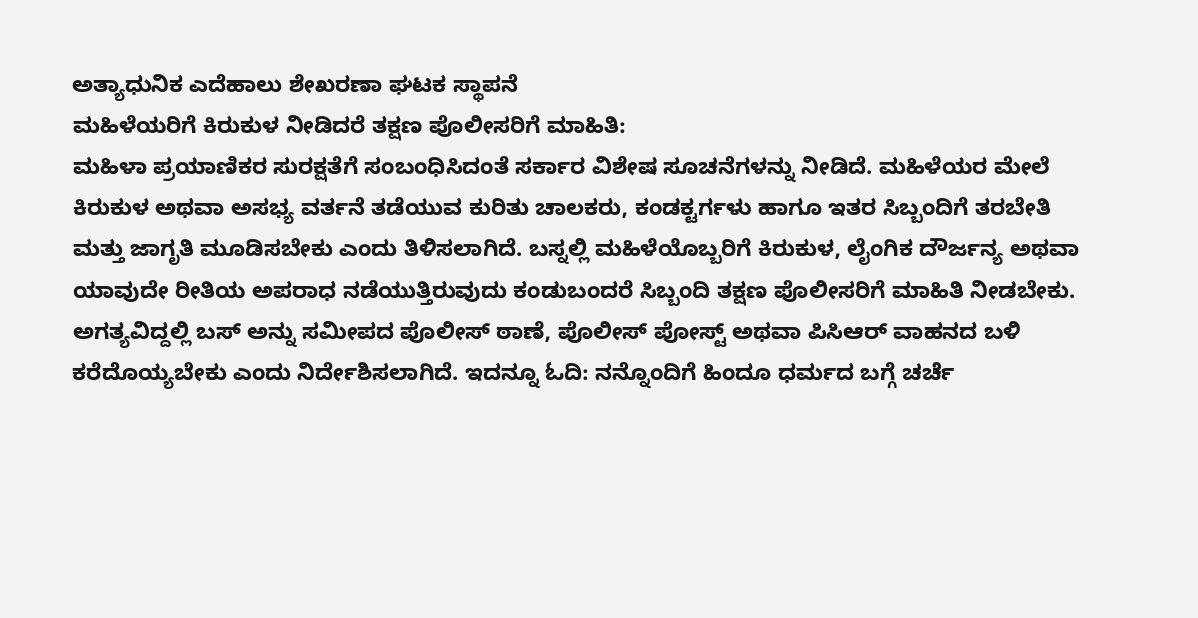ಅತ್ಯಾಧುನಿಕ ಎದೆಹಾಲು ಶೇಖರಣಾ ಘಟಕ ಸ್ಥಾಪನೆ
ಮಹಿಳೆಯರಿಗೆ ಕಿರುಕುಳ ನೀಡಿದರೆ ತಕ್ಷಣ ಪೊಲೀಸರಿಗೆ ಮಾಹಿತಿ:
ಮಹಿಳಾ ಪ್ರಯಾಣಿಕರ ಸುರಕ್ಷತೆಗೆ ಸಂಬಂಧಿಸಿದಂತೆ ಸರ್ಕಾರ ವಿಶೇಷ ಸೂಚನೆಗಳನ್ನು ನೀಡಿದೆ. ಮಹಿಳೆಯರ ಮೇಲೆ ಕಿರುಕುಳ ಅಥವಾ ಅಸಭ್ಯ ವರ್ತನೆ ತಡೆಯುವ ಕುರಿತು ಚಾಲಕರು, ಕಂಡಕ್ಟರ್ಗಳು ಹಾಗೂ ಇತರ ಸಿಬ್ಬಂದಿಗೆ ತರಬೇತಿ ಮತ್ತು ಜಾಗೃತಿ ಮೂಡಿಸಬೇಕು ಎಂದು ತಿಳಿಸಲಾಗಿದೆ. ಬಸ್ನಲ್ಲಿ ಮಹಿಳೆಯೊಬ್ಬರಿಗೆ ಕಿರುಕುಳ, ಲೈಂಗಿಕ ದೌರ್ಜನ್ಯ ಅಥವಾ ಯಾವುದೇ ರೀತಿಯ ಅಪರಾಧ ನಡೆಯುತ್ತಿರುವುದು ಕಂಡುಬಂದರೆ ಸಿಬ್ಬಂದಿ ತಕ್ಷಣ ಪೊಲೀಸರಿಗೆ ಮಾಹಿತಿ ನೀಡಬೇಕು. ಅಗತ್ಯವಿದ್ದಲ್ಲಿ ಬಸ್ ಅನ್ನು ಸಮೀಪದ ಪೊಲೀಸ್ ಠಾಣೆ, ಪೊಲೀಸ್ ಪೋಸ್ಟ್ ಅಥವಾ ಪಿಸಿಆರ್ ವಾಹನದ ಬಳಿ ಕರೆದೊಯ್ಯಬೇಕು ಎಂದು ನಿರ್ದೇಶಿಸಲಾಗಿದೆ. ಇದನ್ನೂ ಓದಿ: ನನ್ನೊಂದಿಗೆ ಹಿಂದೂ ಧರ್ಮದ ಬಗ್ಗೆ ಚರ್ಚೆ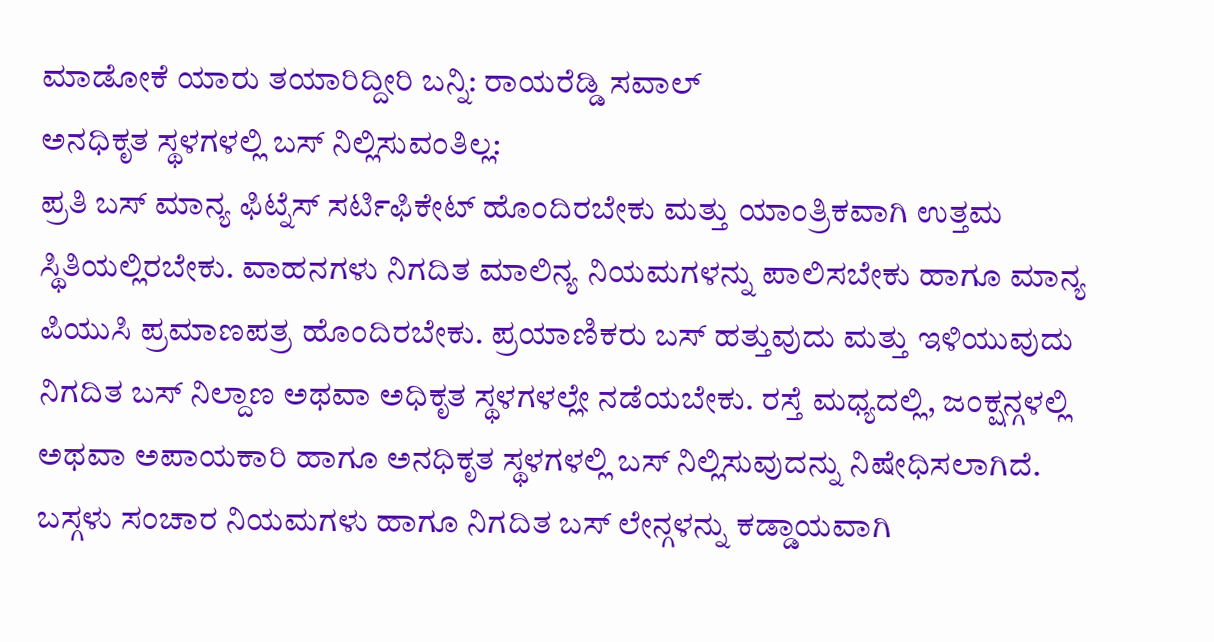ಮಾಡೋಕೆ ಯಾರು ತಯಾರಿದ್ದೀರಿ ಬನ್ನಿ: ರಾಯರೆಡ್ಡಿ ಸವಾಲ್
ಅನಧಿಕೃತ ಸ್ಥಳಗಳಲ್ಲಿ ಬಸ್ ನಿಲ್ಲಿಸುವಂತಿಲ್ಲ:
ಪ್ರತಿ ಬಸ್ ಮಾನ್ಯ ಫಿಟ್ನೆಸ್ ಸರ್ಟಿಫಿಕೇಟ್ ಹೊಂದಿರಬೇಕು ಮತ್ತು ಯಾಂತ್ರಿಕವಾಗಿ ಉತ್ತಮ ಸ್ಥಿತಿಯಲ್ಲಿರಬೇಕು. ವಾಹನಗಳು ನಿಗದಿತ ಮಾಲಿನ್ಯ ನಿಯಮಗಳನ್ನು ಪಾಲಿಸಬೇಕು ಹಾಗೂ ಮಾನ್ಯ ಪಿಯುಸಿ ಪ್ರಮಾಣಪತ್ರ ಹೊಂದಿರಬೇಕು. ಪ್ರಯಾಣಿಕರು ಬಸ್ ಹತ್ತುವುದು ಮತ್ತು ಇಳಿಯುವುದು ನಿಗದಿತ ಬಸ್ ನಿಲ್ದಾಣ ಅಥವಾ ಅಧಿಕೃತ ಸ್ಥಳಗಳಲ್ಲೇ ನಡೆಯಬೇಕು. ರಸ್ತೆ ಮಧ್ಯದಲ್ಲಿ, ಜಂಕ್ಷನ್ಗಳಲ್ಲಿ ಅಥವಾ ಅಪಾಯಕಾರಿ ಹಾಗೂ ಅನಧಿಕೃತ ಸ್ಥಳಗಳಲ್ಲಿ ಬಸ್ ನಿಲ್ಲಿಸುವುದನ್ನು ನಿಷೇಧಿಸಲಾಗಿದೆ. ಬಸ್ಗಳು ಸಂಚಾರ ನಿಯಮಗಳು ಹಾಗೂ ನಿಗದಿತ ಬಸ್ ಲೇನ್ಗಳನ್ನು ಕಡ್ಡಾಯವಾಗಿ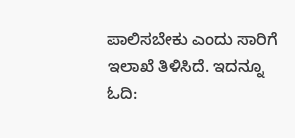ಪಾಲಿಸಬೇಕು ಎಂದು ಸಾರಿಗೆ ಇಲಾಖೆ ತಿಳಿಸಿದೆ. ಇದನ್ನೂ ಓದಿ: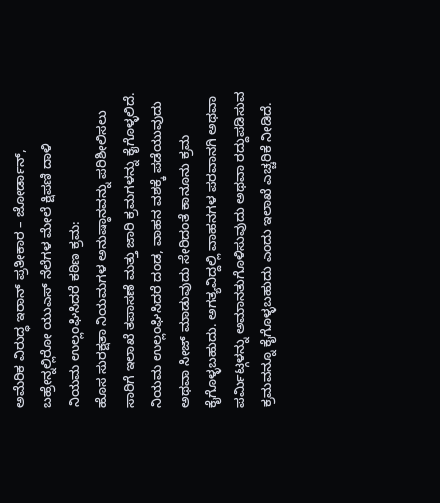ಅಮೆರಿಕ ವಿರುದ್ಧ ಇರಾನ್ ಪ್ರತೀಕಾರ – ಜೋರ್ಡಾನ್, ಬಹ್ರೇನ್ನಲ್ಲಿರೋ ಯುಎಸ್ ನೆಲೆಗಳ ಮೇಲೆ ಕ್ಷಿಪಣಿ ದಾಳಿ
ನಿಯಮ ಉಲ್ಲಂಘಿಸಿದರೆ ಕಠಿಣ ಕ್ರಮ:
ಹೊಸ ಸುರಕ್ಷತಾ ನಿಯಮಗಳ ಅನುಷ್ಠಾನವನ್ನು ಪರಿಶೀಲಿಸಲು ಸಾರಿಗೆ ಇಲಾಖೆ ತಪಾಸಣೆ ಮತ್ತು ಜಾರಿ ಕ್ರಮಗಳನ್ನು ಕೈಗೊಳ್ಳಲಿದೆ. ನಿಯಮ ಉಲ್ಲಂಘಿಸಿದರೆ ದಂಡ, ವಾಹನ ವಶಕ್ಕೆ ಪಡೆಯುವುದು ಅಥವಾ ಸೀಜ್ ಮಾಡುವುದು ಸೇರಿದಂತೆ ಕಾನೂನು ಕ್ರಮ ಕೈಗೊಳ್ಳಬಹುದು. ಅಗತ್ಯವಿದ್ದಲ್ಲಿ ವಾಹನಗಳ ಪರವಾನಗಿ ಅಥವಾ ಪರ್ಮಿಟ್ಗಳನ್ನು ಅಮಾನತುಗೊಳಿಸುವುದು ಅಥವಾ ರದ್ದುಪಡಿಸುವ ಕ್ರಮವನ್ನೂ ಕೈಗೊಳ್ಳಬಹುದು ಎಂದು ಇಲಾಖೆ ಎಚ್ಚರಿಕೆ ನೀಡಿದೆ.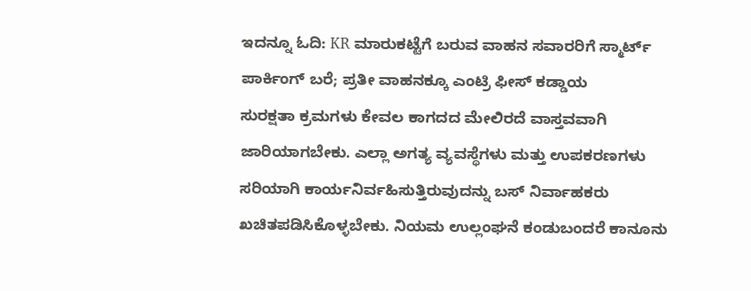ಇದನ್ನೂ ಓದಿ: KR ಮಾರುಕಟ್ಟೆಗೆ ಬರುವ ವಾಹನ ಸವಾರರಿಗೆ ಸ್ಮಾರ್ಟ್ ಪಾರ್ಕಿಂಗ್ ಬರೆ; ಪ್ರತೀ ವಾಹನಕ್ಕೂ ಎಂಟ್ರಿ ಫೀಸ್ ಕಡ್ಡಾಯ
ಸುರಕ್ಷತಾ ಕ್ರಮಗಳು ಕೇವಲ ಕಾಗದದ ಮೇಲಿರದೆ ವಾಸ್ತವವಾಗಿ ಜಾರಿಯಾಗಬೇಕು. ಎಲ್ಲಾ ಅಗತ್ಯ ವ್ಯವಸ್ಥೆಗಳು ಮತ್ತು ಉಪಕರಣಗಳು ಸರಿಯಾಗಿ ಕಾರ್ಯನಿರ್ವಹಿಸುತ್ತಿರುವುದನ್ನು ಬಸ್ ನಿರ್ವಾಹಕರು ಖಚಿತಪಡಿಸಿಕೊಳ್ಳಬೇಕು. ನಿಯಮ ಉಲ್ಲಂಘನೆ ಕಂಡುಬಂದರೆ ಕಾನೂನು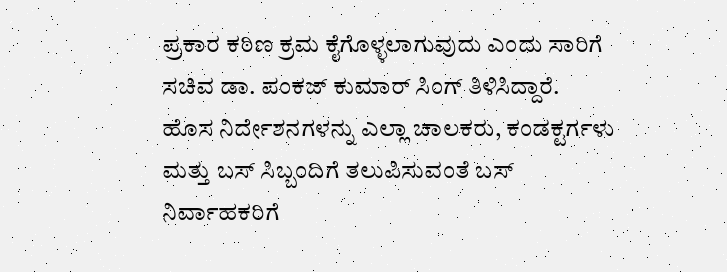ಪ್ರಕಾರ ಕಠಿಣ ಕ್ರಮ ಕೈಗೊಳ್ಳಲಾಗುವುದು ಎಂದು ಸಾರಿಗೆ ಸಚಿವ ಡಾ. ಪಂಕಜ್ ಕುಮಾರ್ ಸಿಂಗ್ ತಿಳಿಸಿದ್ದಾರೆ. ಹೊಸ ನಿರ್ದೇಶನಗಳನ್ನು ಎಲ್ಲಾ ಚಾಲಕರು, ಕಂಡಕ್ಟರ್ಗಳು ಮತ್ತು ಬಸ್ ಸಿಬ್ಬಂದಿಗೆ ತಲುಪಿಸುವಂತೆ ಬಸ್ ನಿರ್ವಾಹಕರಿಗೆ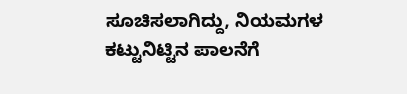ಸೂಚಿಸಲಾಗಿದ್ದು, ನಿಯಮಗಳ ಕಟ್ಟುನಿಟ್ಟಿನ ಪಾಲನೆಗೆ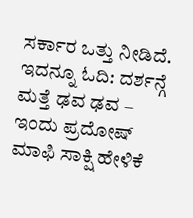ಸರ್ಕಾರ ಒತ್ತು ನೀಡಿದೆ. ಇದನ್ನೂ ಓದಿ: ದರ್ಶನ್ಗೆ ಮತ್ತೆ ಢವ ಢವ – ಇಂದು ಪ್ರದೋಷ್ ಮಾಫಿ ಸಾಕ್ಷಿ ಹೇಳಿಕೆ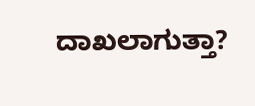ದಾಖಲಾಗುತ್ತಾ?